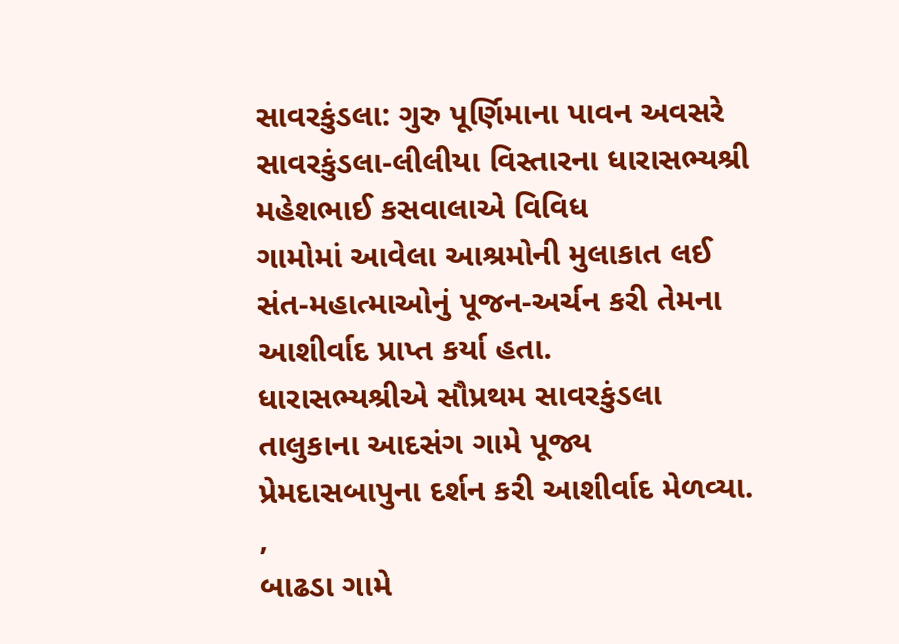સાવરકુંડલા: ગુરુ પૂર્ણિમાના પાવન અવસરે સાવરકુંડલા-લીલીયા વિસ્તારના ધારાસભ્યશ્રી મહેશભાઈ કસવાલાએ વિવિધ
ગામોમાં આવેલા આશ્રમોની મુલાકાત લઈ સંત-મહાત્માઓનું પૂજન-અર્ચન કરી તેમના આશીર્વાદ પ્રાપ્ત કર્યા હતા.
ધારાસભ્યશ્રીએ સૌપ્રથમ સાવરકુંડલા તાલુકાના આદસંગ ગામે પૂજ્ય પ્રેમદાસબાપુના દર્શન કરી આશીર્વાદ મેળવ્યા. ,
બાઢડા ગામે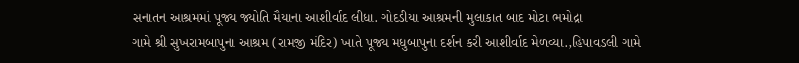સનાતન આશ્રમમાં પૂજ્ય જ્યોતિ મૈયાના આશીર્વાદ લીધા. ગોદડીયા આશ્રમની મુલાકાત બાદ મોટા ભમોદ્રા
ગામે શ્રી સુખરામબાપુના આશ્રમ (રામજી મંદિર) ખાતે પૂજ્ય મધુબાપુના દર્શન કરી આશીર્વાદ મેળવ્યા.,હિપાવડલી ગામે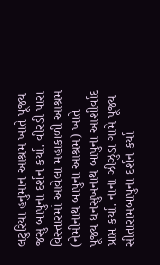લટુરિયા હનુમાન આશ્રમ ખાતે પૂજ્ય જસુ બાપુના દર્શન કર્યા. વીરડી પારા વિસ્તારમાં આવેલા મહાકાળી આશ્રમ
(નેમીનાથ બાપુના આશ્રમ) ખાતે પૂજ્ય ધનસુખનાથ બાપુના આશીર્વાદ પ્રાપ્ત કર્યા. નાના ઝીઝુડા ગામે પૂજ્ય
સીતારામબાપુના દર્શન કર્યા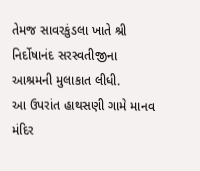તેમજ સાવરકુંડલા ખાતે શ્રી નિર્દોષાનંદ સરસ્વતીજીના આશ્રમની મુલાકાત લીધી.
આ ઉપરાંત હાથસણી ગામે માનવ મંદિર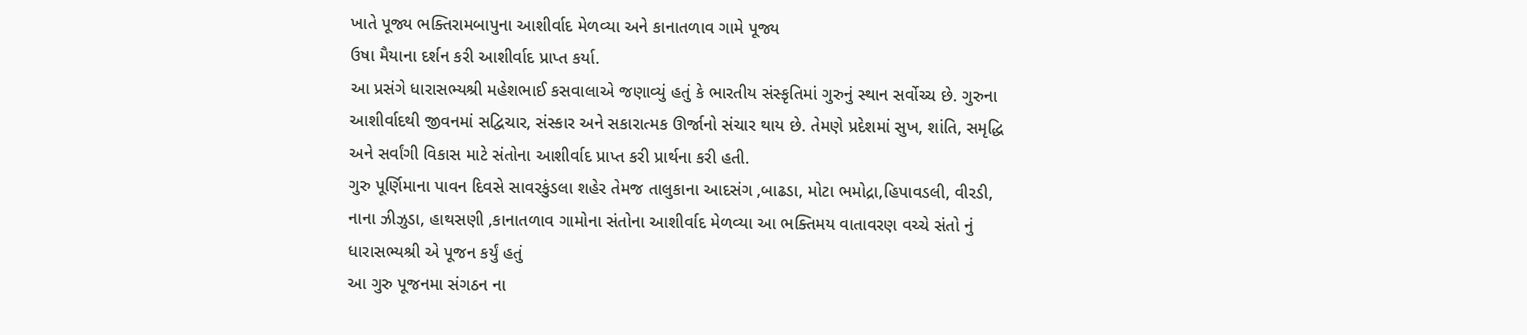ખાતે પૂજ્ય ભક્તિરામબાપુના આશીર્વાદ મેળવ્યા અને કાનાતળાવ ગામે પૂજ્ય
ઉષા મૈયાના દર્શન કરી આશીર્વાદ પ્રાપ્ત કર્યા.
આ પ્રસંગે ધારાસભ્યશ્રી મહેશભાઈ કસવાલાએ જણાવ્યું હતું કે ભારતીય સંસ્કૃતિમાં ગુરુનું સ્થાન સર્વોચ્ચ છે. ગુરુના
આશીર્વાદથી જીવનમાં સદ્વિચાર, સંસ્કાર અને સકારાત્મક ઊર્જાનો સંચાર થાય છે. તેમણે પ્રદેશમાં સુખ, શાંતિ, સમૃદ્ધિ
અને સર્વાંગી વિકાસ માટે સંતોના આશીર્વાદ પ્રાપ્ત કરી પ્રાર્થના કરી હતી.
ગુરુ પૂર્ણિમાના પાવન દિવસે સાવરકુંડલા શહેર તેમજ તાલુકાના આદસંગ ,બાઢડા, મોટા ભમોદ્રા,હિપાવડલી, વીરડી,
નાના ઝીઝુડા, હાથસણી ,કાનાતળાવ ગામોના સંતોના આશીર્વાદ મેળવ્યા આ ભક્તિમય વાતાવરણ વચ્ચે સંતો નું
ધારાસભ્યશ્રી એ પૂજન કર્યું હતું
આ ગુરુ પૂજનમા સંગઠન ના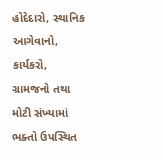હોદેદારો, સ્થાનિક આગેવાનો, કાર્યકરો, ગ્રામજનો તથા મોટી સંખ્યામાં ભક્તો ઉપસ્થિત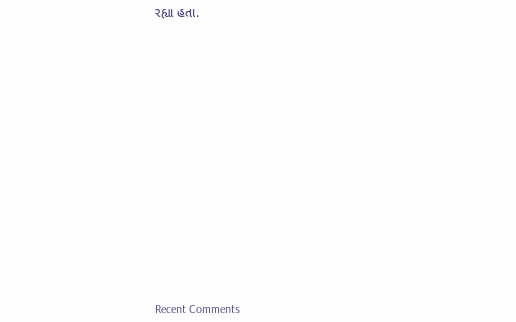રહ્યા હતા.


















Recent Comments